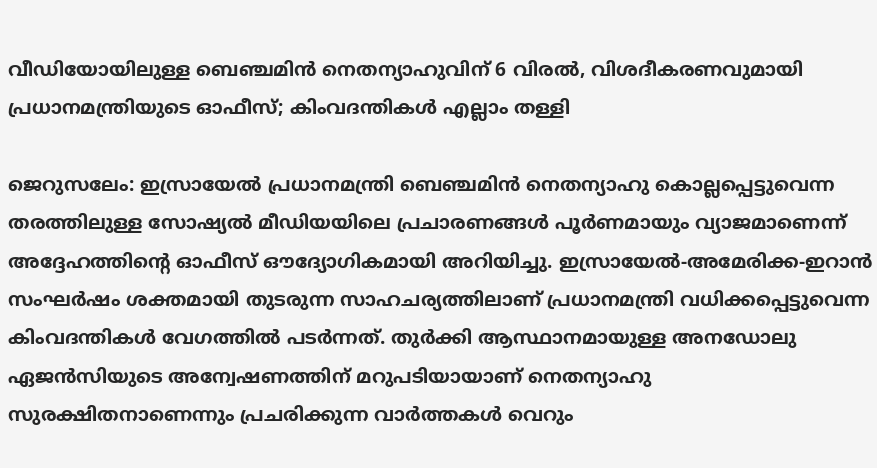വീഡിയോയിലുള്ള ബെഞ്ചമിൻ നെതന്യാഹുവിന് 6 വിരൽ, വിശദീകരണവുമായി പ്രധാനമന്ത്രിയുടെ ഓഫീസ്; കിംവദന്തികൾ എല്ലാം തള്ളി

ജെറുസലേം: ഇസ്രായേൽ പ്രധാനമന്ത്രി ബെഞ്ചമിൻ നെതന്യാഹു കൊല്ലപ്പെട്ടുവെന്ന തരത്തിലുള്ള സോഷ്യൽ മീഡിയയിലെ പ്രചാരണങ്ങൾ പൂർണമായും വ്യാജമാണെന്ന് അദ്ദേഹത്തിന്റെ ഓഫീസ് ഔദ്യോഗികമായി അറിയിച്ചു. ഇസ്രായേൽ-അമേരിക്ക-ഇറാൻ സംഘർഷം ശക്തമായി തുടരുന്ന സാഹചര്യത്തിലാണ് പ്രധാനമന്ത്രി വധിക്കപ്പെട്ടുവെന്ന കിംവദന്തികൾ വേഗത്തിൽ പടർന്നത്. തുർക്കി ആസ്ഥാനമായുള്ള അനഡോലു ഏജൻസിയുടെ അന്വേഷണത്തിന് മറുപടിയായാണ് നെതന്യാഹു സുരക്ഷിതനാണെന്നും പ്രചരിക്കുന്ന വാർത്തകൾ വെറും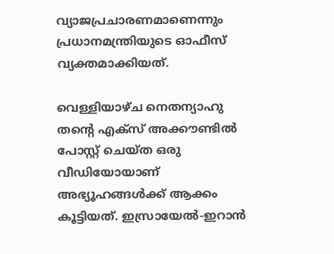വ്യാജപ്രചാരണമാണെന്നും പ്രധാനമന്ത്രിയുടെ ഓഫീസ് വ്യക്തമാക്കിയത്.

വെള്ളിയാഴ്ച നെതന്യാഹു തന്റെ എക്സ് അക്കൗണ്ടിൽ പോസ്റ്റ് ചെയ്ത ഒരു വീഡിയോയാണ് അഭ്യൂഹങ്ങൾക്ക് ആക്കം കൂട്ടിയത്. ഇസ്രായേൽ-ഇറാൻ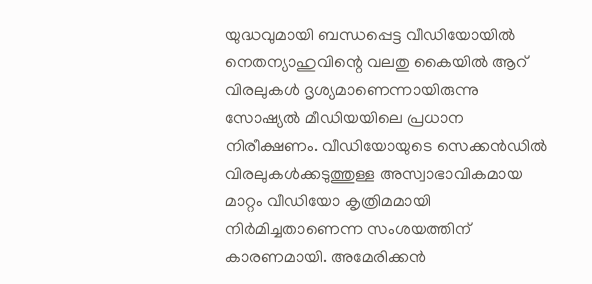യുദ്ധവുമായി ബന്ധപ്പെട്ട വീഡിയോയിൽ നെതന്യാഹുവിന്റെ വലതു കൈയിൽ ആറ് വിരലുകൾ ദൃശ്യമാണെന്നായിരുന്നു സോഷ്യൽ മീഡിയയിലെ പ്രധാന നിരീക്ഷണം. വീഡിയോയുടെ സെക്കൻഡിൽ വിരലുകൾക്കടുത്തുള്ള അസ്വാഭാവികമായ മാറ്റം വീഡിയോ കൃത്രിമമായി നിർമിച്ചതാണെന്ന സംശയത്തിന് കാരണമായി. അമേരിക്കൻ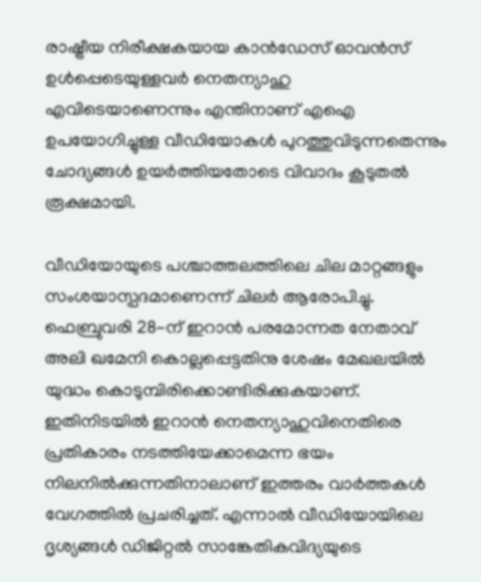രാഷ്ട്രീയ നിരീക്ഷകയായ കാൻഡേസ് ഓവൻസ് ഉൾപ്പെടെയുള്ളവർ നെതന്യാഹു എവിടെയാണെന്നും എന്തിനാണ് എഐ ഉപയോഗിച്ചുള്ള വീഡിയോകൾ പുറത്തുവിടുന്നതെന്നും ചോദ്യങ്ങൾ ഉയർത്തിയതോടെ വിവാദം കൂടുതൽ രൂക്ഷമായി.

വീഡിയോയുടെ പശ്ചാത്തലത്തിലെ ചില മാറ്റങ്ങളും സംശയാസ്പദമാണെന്ന് ചിലർ ആരോപിച്ചു. ഫെബ്രുവരി 28-ന് ഇറാൻ പരമോന്നത നേതാവ് അലി ഖമേനി കൊല്ലപ്പെട്ടതിനു ശേഷം മേഖലയിൽ യുദ്ധം കൊടുമ്പിരിക്കൊണ്ടിരിക്കുകയാണ്. ഇതിനിടയിൽ ഇറാൻ നെതന്യാഹുവിനെതിരെ പ്രതികാരം നടത്തിയേക്കാമെന്ന ഭയം നിലനിൽക്കുന്നതിനാലാണ് ഇത്തരം വാർത്തകൾ വേഗത്തിൽ പ്രചരിച്ചത്. എന്നാൽ വീഡിയോയിലെ ദൃശ്യങ്ങൾ ഡിജിറ്റൽ സാങ്കേതികവിദ്യയുടെ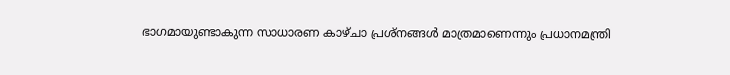ഭാഗമായുണ്ടാകുന്ന സാധാരണ കാഴ്ചാ പ്രശ്നങ്ങൾ മാത്രമാണെന്നും പ്രധാനമന്ത്രി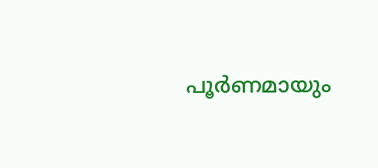പൂർണമായും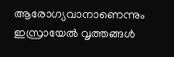ആരോഗ്യവാനാണെന്നും ഇസ്രായേൽ വൃത്തങ്ങൾ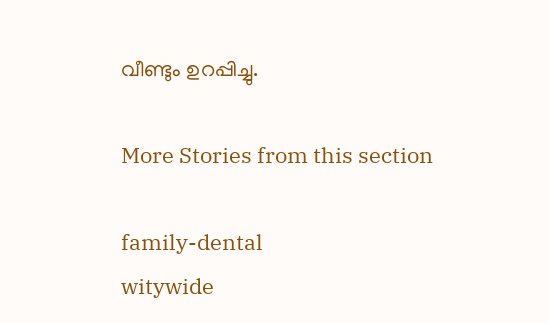വീണ്ടും ഉറപ്പിച്ചു.

More Stories from this section

family-dental
witywide